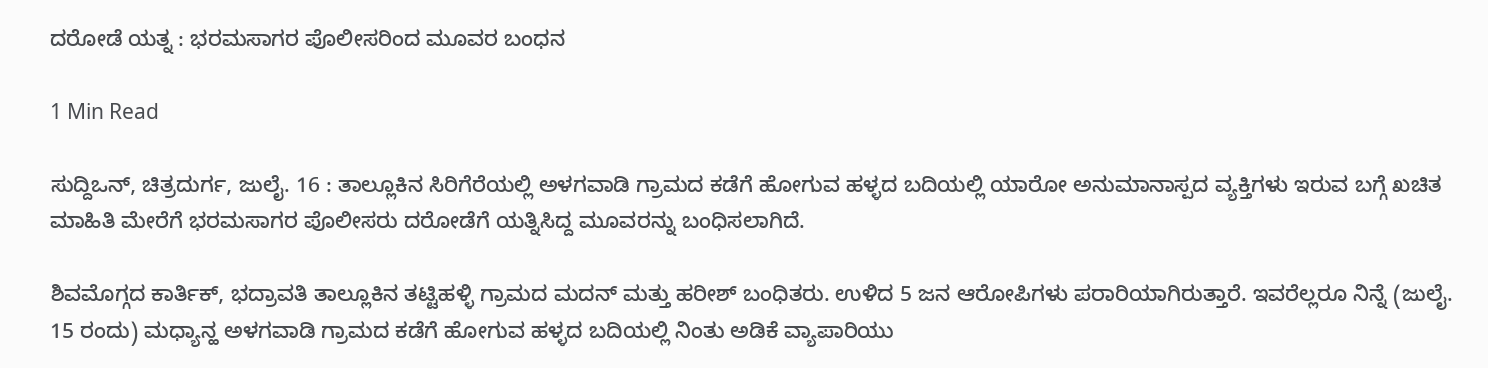ದರೋಡೆ ಯತ್ನ : ಭರಮಸಾಗರ ಪೊಲೀಸರಿಂದ ಮೂವರ ಬಂಧನ

1 Min Read

ಸುದ್ದಿಒನ್, ಚಿತ್ರದುರ್ಗ, ಜುಲೈ. 16 : ತಾಲ್ಲೂಕಿನ ಸಿರಿಗೆರೆಯಲ್ಲಿ ಅಳಗವಾಡಿ ಗ್ರಾಮದ ಕಡೆಗೆ ಹೋಗುವ ಹಳ್ಳದ ಬದಿಯಲ್ಲಿ ಯಾರೋ ಅನುಮಾನಾಸ್ಪದ ವ್ಯಕ್ತಿಗಳು ಇರುವ ಬಗ್ಗೆ ಖಚಿತ ಮಾಹಿತಿ ಮೇರೆಗೆ ಭರಮಸಾಗರ ಪೊಲೀಸರು ದರೋಡೆಗೆ ಯತ್ನಿಸಿದ್ದ ಮೂವರನ್ನು ಬಂಧಿಸಲಾಗಿದೆ.

ಶಿವಮೊಗ್ಗದ ಕಾರ್ತಿಕ್, ಭದ್ರಾವತಿ ತಾಲ್ಲೂಕಿನ ತಟ್ಟಿಹಳ್ಳಿ ಗ್ರಾಮದ ಮದನ್ ಮತ್ತು ಹರೀಶ್ ಬಂಧಿತರು. ಉಳಿದ 5 ಜನ ಆರೋಪಿಗಳು ಪರಾರಿಯಾಗಿರುತ್ತಾರೆ. ಇವರೆಲ್ಲರೂ ನಿನ್ನೆ (ಜುಲೈ. 15 ರಂದು) ಮಧ್ಯಾನ್ಹ ಅಳಗವಾಡಿ ಗ್ರಾಮದ ಕಡೆಗೆ ಹೋಗುವ ಹಳ್ಳದ ಬದಿಯಲ್ಲಿ ನಿಂತು ಅಡಿಕೆ ವ್ಯಾಪಾರಿಯು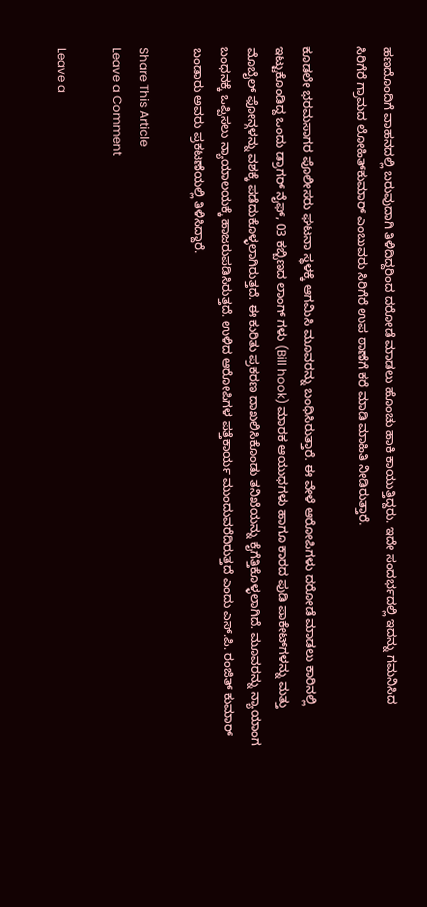ಹಣದೊಂದಿಗೆ ವಾಹನದಲ್ಲಿ ಬರುವುದಾಗಿ ತಿಳಿದಿದ್ದರಿಂದ ದರೋಡೆ ಮಾಡಲು ಹೊಂಚು ಹಾಕಿ ಕಾಯುತ್ತಿದ್ದರು. ಇದೇ ಸಂದರ್ಭದಲ್ಲಿ ಇದನ್ನು ಗಮನಿಸಿದ
ಸಿರಿಗೆರೆ ಗ್ರಾಮದ ಲೋಹಿತ್‌ಕುಮಾರ್ ಎಂಬುವರು ಸಿರಿಗೆರೆ ಉಪ ಠಾಣೆಗೆ ಕರೆ ಮಾಡಿ ಮಾಹಿತಿ ನೀಡಿರುತ್ತಾರೆ.

ಕೂಡಲೇ ಭರಮಸಾಗರ ಪೊಲೀಸರು ಘಟನಾ ಸ್ಥಳಕ್ಕೆ ಆಗಮಿಸಿ ಮೂವರನ್ನು ಬಂಧಿಸಿರುತ್ತಾರೆ. ಈ ವೇಳೆ ಆರೋಪಿಗಳು ದರೋಡೆ ಮಾಡಲು ಕಾರಿನಲ್ಲಿ ಇಟ್ಟುಕೊಂಡಿದ್ದ ಒಂದು ಡ್ರಾಗರ್ ನೈಫ್, 03 ಕಬ್ಬಿಣದ ಲಾಂಗ್ ಗಳು (Bill hook) ಮಾರಕ ಆಯುಧಗಳು ಹಾಗೂ ಕಾರದ ಪುಡಿ ಪಾಕೇಟ್‌ಗಳನ್ನು ಮತ್ತು ಮೊಬೈಲ್ ಫೋನ್ಗಳನ್ನು ವಶಕ್ಕೆ ಪಡೆದುಕೊಳ್ಳಲಾಗಿರುತ್ತದೆ. ಈ ಕುರಿತು ಪ್ರಕರಣ ದಾಖಲಿಸಿಕೊಂಡು ತನಿಖೆಯನ್ನು ಕೈಗೆತ್ತಿಕೊಳ್ಳಲಾಗಿದೆ. ಮೂವರನ್ನು ನ್ಯಾಯಾಂಗ ಬಂಧನಕ್ಕೆ ಒಪ್ಪಿಸಲು ನ್ಯಾಯಾಲಯಕ್ಕೆ ಹಾಜರುಪಡಿಸಿರುತ್ತದೆ. ಉಳಿದ ಆರೋಪಿಗಳ ಪತ್ತೆಕಾರ್ಯ ಮುಂದುವರೆದಿರುತ್ತದೆ ಎಂದು ಎಸ್.ಪಿ. ರಂಜಿತ್ ಕುಮಾರ್ ಬಂಡಾರು ಅವರು ಪ್ರಕಟಣೆಯಲ್ಲಿ ತಿಳಿಸಿದ್ದಾರೆ.

Share This Article
Leave a Comment

Leave a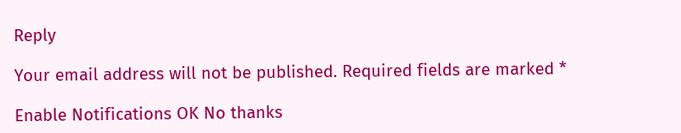Reply

Your email address will not be published. Required fields are marked *

Enable Notifications OK No thanks